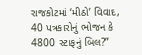રાજકોટમાં ‘મીઠો’ વિવાદ, 40 પત્રકારોનું ભોજન કે 4800 સ્ટાફનું બિલ?”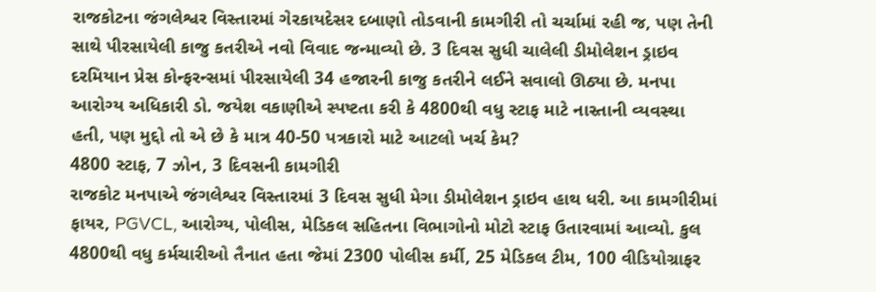રાજકોટના જંગલેશ્વર વિસ્તારમાં ગેરકાયદેસર દબાણો તોડવાની કામગીરી તો ચર્ચામાં રહી જ, પણ તેની સાથે પીરસાયેલી કાજુ કતરીએ નવો વિવાદ જન્માવ્યો છે. 3 દિવસ સુધી ચાલેલી ડીમોલેશન ડ્રાઇવ દરમિયાન પ્રેસ કોન્ફરન્સમાં પીરસાયેલી 34 હજારની કાજુ કતરીને લઈને સવાલો ઊઠ્યા છે. મનપા આરોગ્ય અધિકારી ડો. જયેશ વકાણીએ સ્પષ્ટતા કરી કે 4800થી વધુ સ્ટાફ માટે નાસ્તાની વ્યવસ્થા હતી, પણ મુદ્દો તો એ છે કે માત્ર 40-50 પત્રકારો માટે આટલો ખર્ચ કેમ?
4800 સ્ટાફ, 7 ઝોન, 3 દિવસની કામગીરી
રાજકોટ મનપાએ જંગલેશ્વર વિસ્તારમાં 3 દિવસ સુધી મેગા ડીમોલેશન ડ્રાઇવ હાથ ધરી. આ કામગીરીમાં ફાયર, PGVCL, આરોગ્ય, પોલીસ, મેડિકલ સહિતના વિભાગોનો મોટો સ્ટાફ ઉતારવામાં આવ્યો. કુલ 4800થી વધુ કર્મચારીઓ તૈનાત હતા જેમાં 2300 પોલીસ કર્મી, 25 મેડિકલ ટીમ, 100 વીડિયોગ્રાફર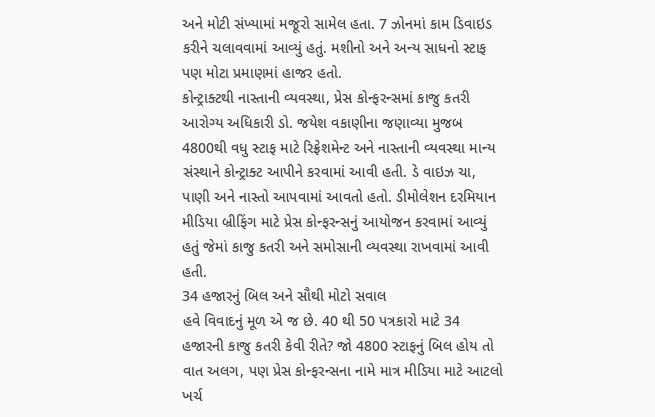અને મોટી સંખ્યામાં મજૂરો સામેલ હતા. 7 ઝોનમાં કામ ડિવાઇડ કરીને ચલાવવામાં આવ્યું હતું. મશીનો અને અન્ય સાધનો સ્ટાફ પણ મોટા પ્રમાણમાં હાજર હતો.
કોન્ટ્રાક્ટથી નાસ્તાની વ્યવસ્થા, પ્રેસ કોન્ફરન્સમાં કાજુ કતરી
આરોગ્ય અધિકારી ડો. જયેશ વકાણીના જણાવ્યા મુજબ 4800થી વધુ સ્ટાફ માટે રિફ્રેશમેન્ટ અને નાસ્તાની વ્યવસ્થા માન્ય સંસ્થાને કોન્ટ્રાક્ટ આપીને કરવામાં આવી હતી. ડે વાઇઝ ચા, પાણી અને નાસ્તો આપવામાં આવતો હતો. ડીમોલેશન દરમિયાન મીડિયા બ્રીફિંગ માટે પ્રેસ કોન્ફરન્સનું આયોજન કરવામાં આવ્યું હતું જેમાં કાજુ કતરી અને સમોસાની વ્યવસ્થા રાખવામાં આવી હતી.
34 હજારનું બિલ અને સૌથી મોટો સવાલ
હવે વિવાદનું મૂળ એ જ છે. 40 થી 50 પત્રકારો માટે 34 હજારની કાજુ કતરી કેવી રીતે? જો 4800 સ્ટાફનું બિલ હોય તો વાત અલગ, પણ પ્રેસ કોન્ફરન્સના નામે માત્ર મીડિયા માટે આટલો ખર્ચ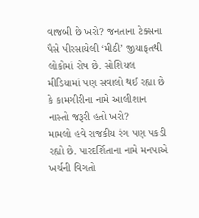વાજબી છે ખરો? જનતાના ટેક્સના પૈસે પીરસાયેલી ‘મીઠી’ જીયાફતથી લોકોમાં રોષ છે. સોશિયલ મીડિયામાં પણ સવાલો થઈ રહ્યા છે કે કામગીરીના નામે આલીશાન નાસ્તો જરૂરી હતો ખરો?
મામલો હવે રાજકીય રંગ પણ પકડી રહ્યો છે. પારદર્શિતાના નામે મનપાએ ખર્ચની વિગતો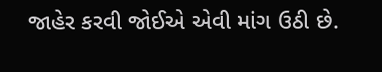જાહેર કરવી જોઈએ એવી માંગ ઉઠી છે.